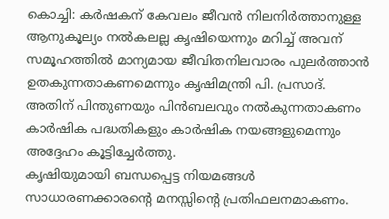കൊച്ചി: കർഷകന് കേവലം ജീവൻ നിലനിർത്താനുള്ള ആനുകൂല്യം നൽകലല്ല കൃഷിയെന്നും മറിച്ച് അവന് സമൂഹത്തിൽ മാന്യമായ ജീവിതനിലവാരം പുലർത്താൻ ഉതകുന്നതാകണമെന്നും കൃഷിമന്ത്രി പി. പ്രസാദ്. അതിന് പിന്തുണയും പിൻബലവും നൽകുന്നതാകണം കാർഷിക പദ്ധതികളും കാർഷിക നയങ്ങളുമെന്നും അദ്ദേഹം കൂട്ടിച്ചേർത്തു.
കൃഷിയുമായി ബന്ധപ്പെട്ട നിയമങ്ങൾ സാധാരണക്കാരന്റെ മനസ്സിന്റെ പ്രതിഫലനമാകണം.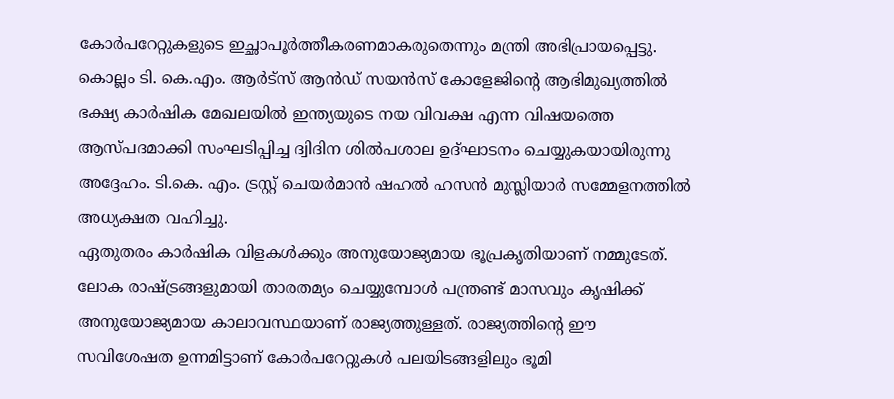കോർപറേറ്റുകളുടെ ഇച്ഛാപൂർത്തീകരണമാകരുതെന്നും മന്ത്രി അഭിപ്രായപ്പെട്ടു. കൊല്ലം ടി. കെ.എം. ആർട്സ് ആൻഡ് സയൻസ് കോളേജിന്റെ ആഭിമുഖ്യത്തിൽ ഭക്ഷ്യ കാർഷിക മേഖലയിൽ ഇന്ത്യയുടെ നയ വിവക്ഷ എന്ന വിഷയത്തെ ആസ്പദമാക്കി സംഘടിപ്പിച്ച ദ്വിദിന ശിൽപശാല ഉദ്ഘാടനം ചെയ്യുകയായിരുന്നു അദ്ദേഹം. ടി.കെ. എം. ട്രസ്റ്റ് ചെയർമാൻ ഷഹൽ ഹസൻ മുസ്ലിയാർ സമ്മേളനത്തിൽ അധ്യക്ഷത വഹിച്ചു.
ഏതുതരം കാർഷിക വിളകൾക്കും അനുയോജ്യമായ ഭൂപ്രകൃതിയാണ് നമ്മുടേത്. ലോക രാഷ്ട്രങ്ങളുമായി താരതമ്യം ചെയ്യുമ്പോൾ പന്ത്രണ്ട് മാസവും കൃഷിക്ക് അനുയോജ്യമായ കാലാവസ്ഥയാണ് രാജ്യത്തുള്ളത്. രാജ്യത്തിന്റെ ഈ സവിശേഷത ഉന്നമിട്ടാണ് കോർപറേറ്റുകൾ പലയിടങ്ങളിലും ഭൂമി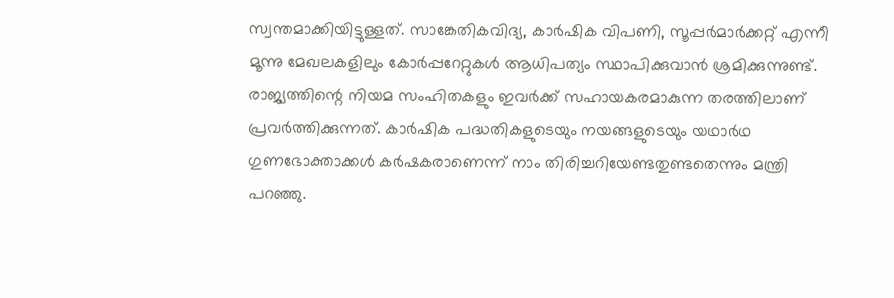സ്വന്തമാക്കിയിട്ടുള്ളത്. സാങ്കേതികവിദ്യ, കാർഷിക വിപണി, സൂപ്പർമാർക്കറ്റ് എന്നീ മൂന്നു മേഖലകളിലും കോർപ്പറേറ്റുകൾ ആധിപത്യം സ്ഥാപിക്കുവാൻ ശ്രമിക്കുന്നുണ്ട്. രാജ്യത്തിന്റെ നിയമ സംഹിതകളും ഇവർക്ക് സഹായകരമാകുന്ന തരത്തിലാണ് പ്രവർത്തിക്കുന്നത്. കാർഷിക പദ്ധതികളുടെയും നയങ്ങളുടെയും യഥാർഥ ഗുണഭോക്താക്കൾ കർഷകരാണെന്ന് നാം തിരിച്ചറിയേണ്ടതുണ്ടതെന്നും മന്ത്രി പറഞ്ഞു.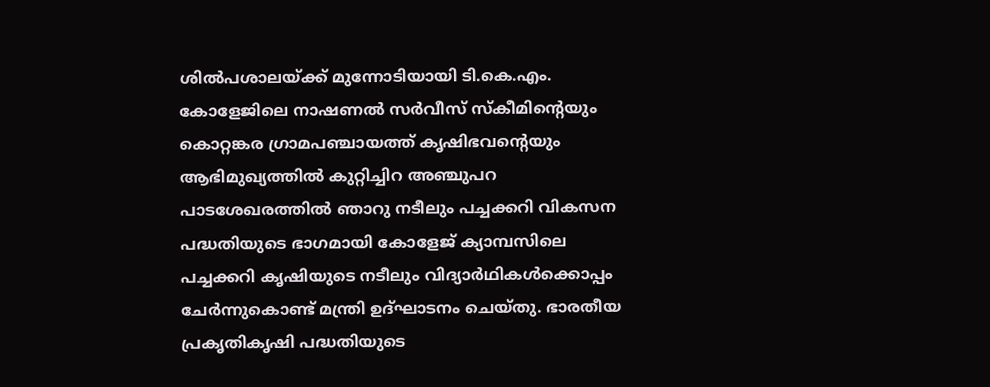ശിൽപശാലയ്ക്ക് മുന്നോടിയായി ടി.കെ.എം. കോളേജിലെ നാഷണൽ സർവീസ് സ്കീമിന്റെയും കൊറ്റങ്കര ഗ്രാമപഞ്ചായത്ത് കൃഷിഭവന്റെയും ആഭിമുഖ്യത്തിൽ കുറ്റിച്ചിറ അഞ്ചുപറ പാടശേഖരത്തിൽ ഞാറു നടീലും പച്ചക്കറി വികസന പദ്ധതിയുടെ ഭാഗമായി കോളേജ് ക്യാമ്പസിലെ പച്ചക്കറി കൃഷിയുടെ നടീലും വിദ്യാർഥികൾക്കൊപ്പം ചേർന്നുകൊണ്ട് മന്ത്രി ഉദ്ഘാടനം ചെയ്തു. ഭാരതീയ പ്രകൃതികൃഷി പദ്ധതിയുടെ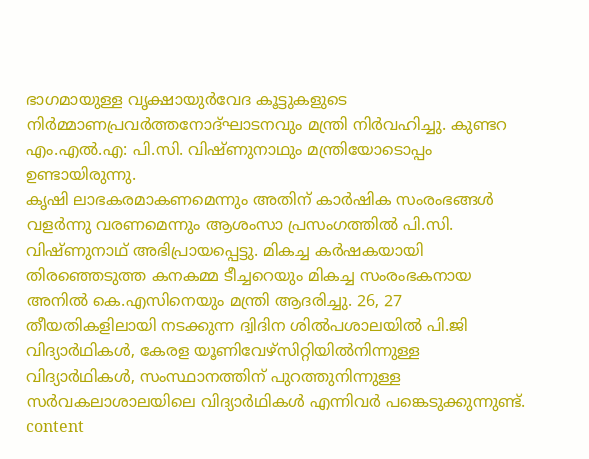ഭാഗമായുള്ള വൃക്ഷായുർവേദ കൂട്ടുകളുടെ നിർമ്മാണപ്രവർത്തനോദ്ഘാടനവും മന്ത്രി നിർവഹിച്ചു. കുണ്ടറ എം.എൽ.എ: പി.സി. വിഷ്ണുനാഥും മന്ത്രിയോടൊപ്പം ഉണ്ടായിരുന്നു.
കൃഷി ലാഭകരമാകണമെന്നും അതിന് കാർഷിക സംരംഭങ്ങൾ വളർന്നു വരണമെന്നും ആശംസാ പ്രസംഗത്തിൽ പി.സി. വിഷ്ണുനാഥ് അഭിപ്രായപ്പെട്ടു. മികച്ച കർഷകയായി തിരഞ്ഞെടുത്ത കനകമ്മ ടീച്ചറെയും മികച്ച സംരംഭകനായ അനിൽ കെ.എസിനെയും മന്ത്രി ആദരിച്ചു. 26, 27 തീയതികളിലായി നടക്കുന്ന ദ്വിദിന ശിൽപശാലയിൽ പി.ജി വിദ്യാർഥികൾ, കേരള യൂണിവേഴ്സിറ്റിയിൽനിന്നുള്ള വിദ്യാർഥികൾ, സംസ്ഥാനത്തിന് പുറത്തുനിന്നുള്ള സർവകലാശാലയിലെ വിദ്യാർഥികൾ എന്നിവർ പങ്കെടുക്കുന്നുണ്ട്.
content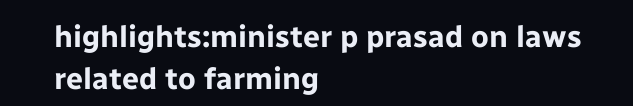highlights:minister p prasad on laws related to farming